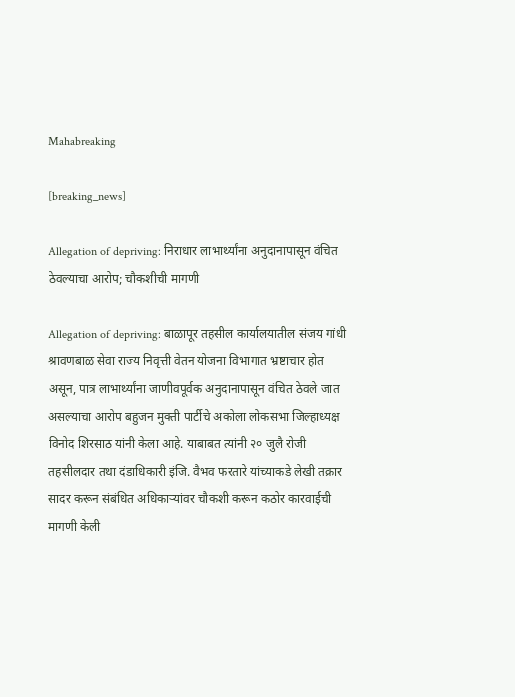Mahabreaking

[breaking_news]

Allegation of depriving: निराधार लाभार्थ्यांना अनुदानापासून वंचित ठेवल्याचा आरोप; चौकशीची मागणी

Allegation of depriving: बाळापूर तहसील कार्यालयातील संजय गांधी श्रावणबाळ सेवा राज्य निवृत्ती वेतन योजना विभागात भ्रष्टाचार होत असून, पात्र लाभार्थ्यांना जाणीवपूर्वक अनुदानापासून वंचित ठेवले जात असल्याचा आरोप बहुजन मुक्ती पार्टीचे अकोला लोकसभा जिल्हाध्यक्ष विनोद शिरसाठ यांनी केला आहे. याबाबत त्यांनी २० जुलै रोजी तहसीलदार तथा दंडाधिकारी इंजि. वैभव फरतारे यांच्याकडे लेखी तक्रार सादर करून संबंधित अधिकाऱ्यांवर चौकशी करून कठोर कारवाईची मागणी केली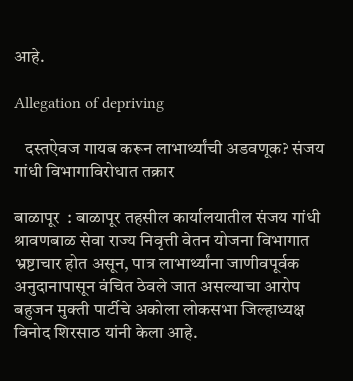आहे.

Allegation of depriving

   दस्तऐवज गायब करून लाभार्थ्यांची अडवणूक? संजय गांधी विभागाविरोधात तक्रार

बाळापूर  : बाळापूर तहसील कार्यालयातील संजय गांधी श्रावणबाळ सेवा राज्य निवृत्ती वेतन योजना विभागात भ्रष्टाचार होत असून, पात्र लाभार्थ्यांना जाणीवपूर्वक अनुदानापासून वंचित ठेवले जात असल्याचा आरोप बहुजन मुक्ती पार्टीचे अकोला लोकसभा जिल्हाध्यक्ष विनोद शिरसाठ यांनी केला आहे.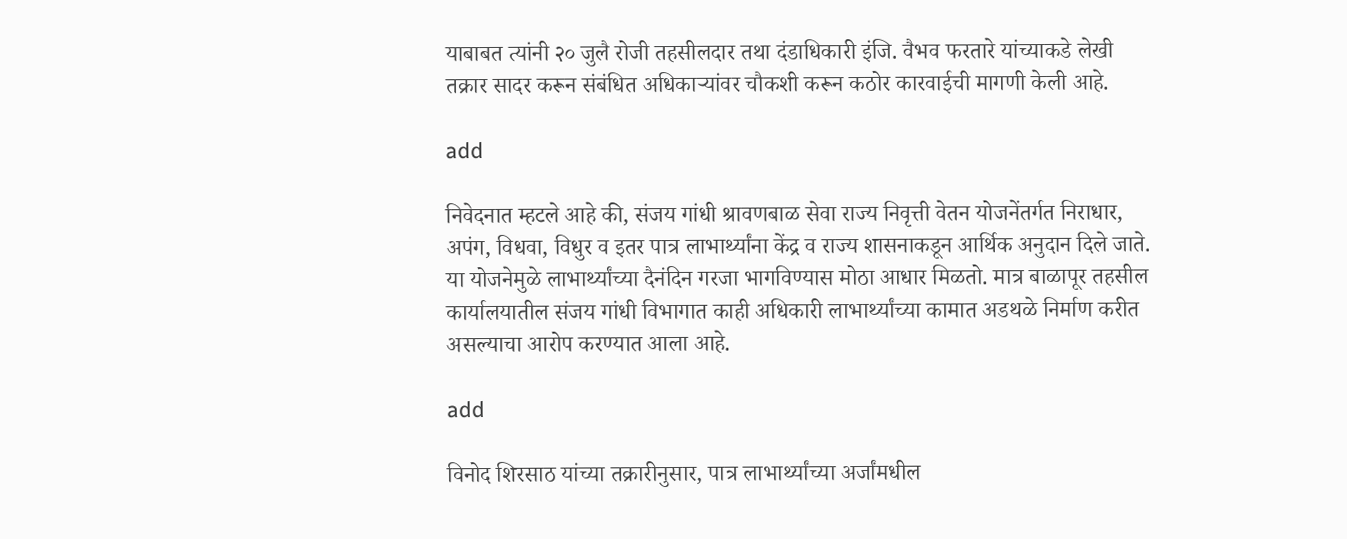याबाबत त्यांनी २० जुलै रोजी तहसीलदार तथा दंडाधिकारी इंजि. वैभव फरतारे यांच्याकडे लेखी तक्रार सादर करून संबंधित अधिकाऱ्यांवर चौकशी करून कठोर कारवाईची मागणी केली आहे.

add

निवेदनात म्हटले आहे की, संजय गांधी श्रावणबाळ सेवा राज्य निवृत्ती वेतन योजनेंतर्गत निराधार, अपंग, विधवा, विधुर व इतर पात्र लाभार्थ्यांना केंद्र व राज्य शासनाकडून आर्थिक अनुदान दिले जाते. या योजनेमुळे लाभार्थ्यांच्या दैनंदिन गरजा भागविण्यास मोठा आधार मिळतो. मात्र बाळापूर तहसील कार्यालयातील संजय गांधी विभागात काही अधिकारी लाभार्थ्यांच्या कामात अडथळे निर्माण करीत असल्याचा आरोप करण्यात आला आहे.

add

विनोद शिरसाठ यांच्या तक्रारीनुसार, पात्र लाभार्थ्यांच्या अर्जांमधील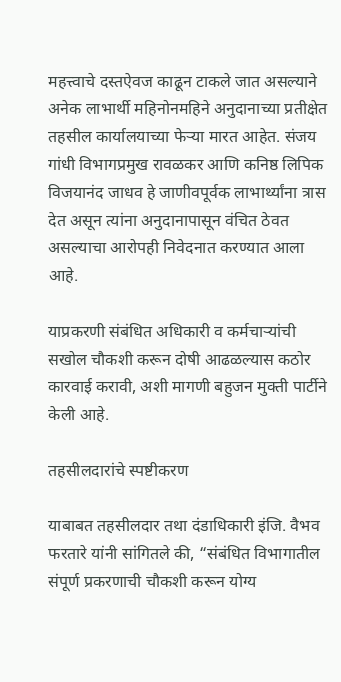महत्त्वाचे दस्तऐवज काढून टाकले जात असल्याने अनेक लाभार्थी महिनोनमहिने अनुदानाच्या प्रतीक्षेत तहसील कार्यालयाच्या फेऱ्या मारत आहेत. संजय गांधी विभागप्रमुख रावळकर आणि कनिष्ठ लिपिक विजयानंद जाधव हे जाणीवपूर्वक लाभार्थ्यांना त्रास देत असून त्यांना अनुदानापासून वंचित ठेवत असल्याचा आरोपही निवेदनात करण्यात आला आहे.

याप्रकरणी संबंधित अधिकारी व कर्मचाऱ्यांची सखोल चौकशी करून दोषी आढळल्यास कठोर कारवाई करावी, अशी मागणी बहुजन मुक्ती पार्टीने केली आहे.

तहसीलदारांचे स्पष्टीकरण

याबाबत तहसीलदार तथा दंडाधिकारी इंजि. वैभव फरतारे यांनी सांगितले की, “संबंधित विभागातील संपूर्ण प्रकरणाची चौकशी करून योग्य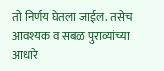तो निर्णय घेतला जाईल. तसेच आवश्यक व सबळ पुराव्यांच्या आधारे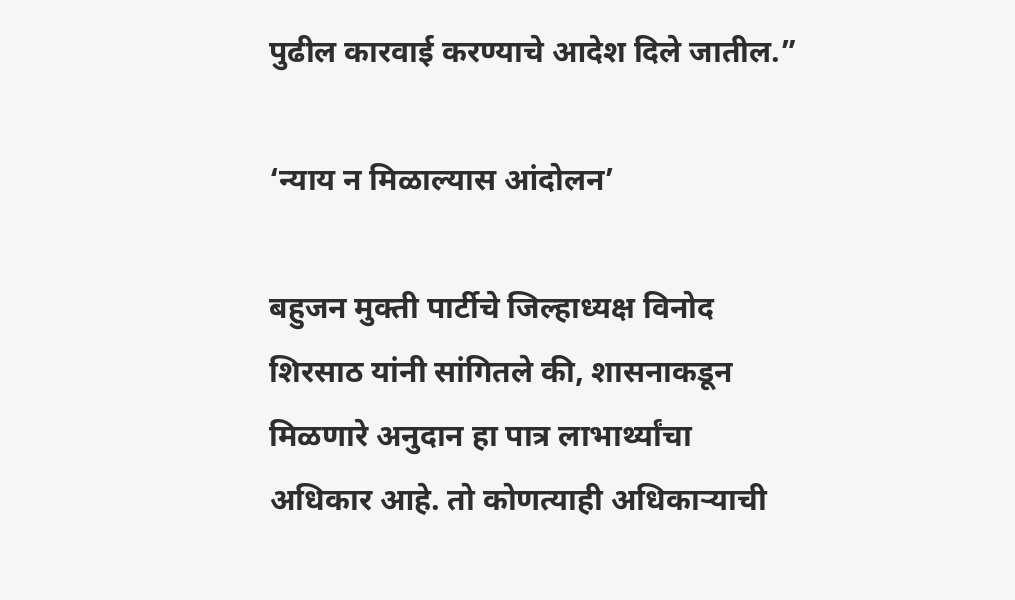पुढील कारवाई करण्याचे आदेश दिले जातील.”

‘न्याय न मिळाल्यास आंदोलन’

बहुजन मुक्ती पार्टीचे जिल्हाध्यक्ष विनोद शिरसाठ यांनी सांगितले की, शासनाकडून मिळणारे अनुदान हा पात्र लाभार्थ्यांचा अधिकार आहे. तो कोणत्याही अधिकाऱ्याची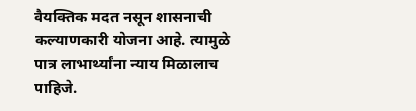वैयक्तिक मदत नसून शासनाची कल्याणकारी योजना आहे. त्यामुळे पात्र लाभार्थ्यांना न्याय मिळालाच पाहिजे.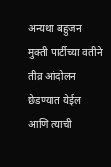अन्यथा बहुजन मुक्ती पार्टीच्या वतीने तीव्र आंदोलन छेडण्यात येईल आणि त्याची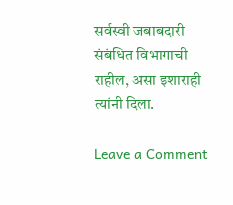सर्वस्वी जबाबदारी संबंधित विभागाची राहील, असा इशाराही त्यांनी दिला.

Leave a Comment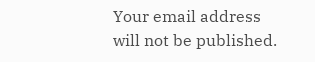Your email address will not be published.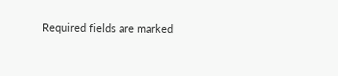Required fields are marked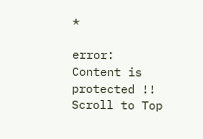*

error: Content is protected !!
Scroll to Top